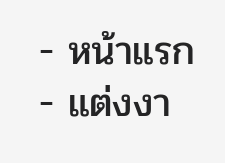- หน้าแรก
- แต่งงา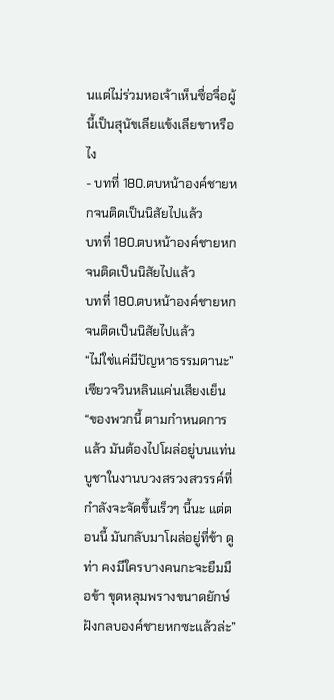นแต่ไม่ร่วมหอเจ้าเห็นซื่อจื่อผู้นี้เป็นสุนัขเลียแข้งเลียขาหรือไง
- บทที่ 180.ตบหน้าองค์ชายหกจนติดเป็นนิสัยไปแล้ว
บทที่ 180.ตบหน้าองค์ชายหกจนติดเป็นนิสัยไปแล้ว
บทที่ 180.ตบหน้าองค์ชายหกจนติดเป็นนิสัยไปแล้ว
“ไม่ใช่แค่มีปัญหาธรรมดานะ” เซียวจวินหลินแค่นเสียงเย็น
“ของพวกนี้ ตามกำหนดการแล้ว มันต้องไปโผล่อยู่บนแท่นบูชาในงานบวงสรวงสวรรค์ที่กำลังจะจัดขึ้นเร็วๆ นี้นะ แต่ตอนนี้ มันกลับมาโผล่อยู่ที่ข้า ดูท่า คงมีใครบางคนกะจะยืมมือข้า ขุดหลุมพรางขนาดยักษ์ฝังกลบองค์ชายหกซะแล้วล่ะ”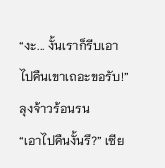“งะ... งั้นเราก็รีบเอาไปคืนเขาเถอะขอรับ!” ลุงจ้าวร้อนรน
“เอาไปคืนงั้นรึ?” เซีย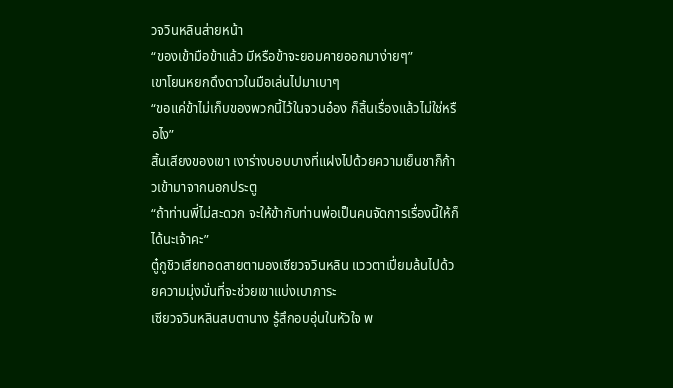วจวินหลินส่ายหน้า
“ของเข้ามือข้าแล้ว มีหรือข้าจะยอมคายออกมาง่ายๆ”
เขาโยนหยกดึงดาวในมือเล่นไปมาเบาๆ
“ขอแค่ข้าไม่เก็บของพวกนี้ไว้ในจวนอ๋อง ก็สิ้นเรื่องแล้วไม่ใช่หรือไง”
สิ้นเสียงของเขา เงาร่างบอบบางที่แฝงไปด้วยความเย็นชาก็ก้าวเข้ามาจากนอกประตู
“ถ้าท่านพี่ไม่สะดวก จะให้ข้ากับท่านพ่อเป็นคนจัดการเรื่องนี้ให้ก็ได้นะเจ้าคะ”
ตู๋กูชิวเสียทอดสายตามองเซียวจวินหลิน แววตาเปี่ยมล้นไปด้วยความมุ่งมั่นที่จะช่วยเขาแบ่งเบาภาระ
เซียวจวินหลินสบตานาง รู้สึกอบอุ่นในหัวใจ พ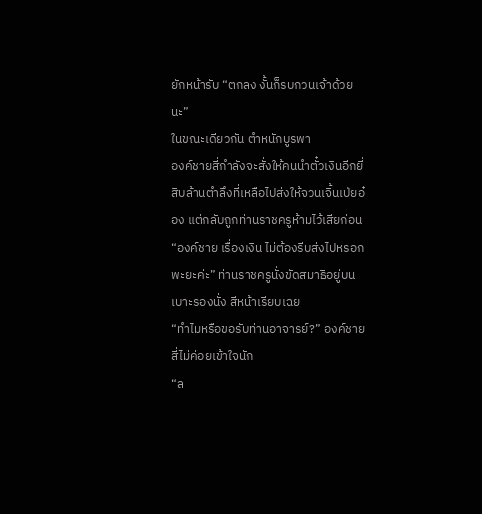ยักหน้ารับ “ตกลง งั้นก็รบกวนเจ้าด้วยนะ”
ในขณะเดียวกัน ตำหนักบูรพา
องค์ชายสี่กำลังจะสั่งให้คนนำตั๋วเงินอีกยี่สิบล้านตำลึงที่เหลือไปส่งให้จวนเจิ้นเป่ยอ๋อง แต่กลับถูกท่านราชครูห้ามไว้เสียก่อน
“องค์ชาย เรื่องเงิน ไม่ต้องรีบส่งไปหรอกพะยะค่ะ” ท่านราชครูนั่งขัดสมาธิอยู่บนเบาะรองนั่ง สีหน้าเรียบเฉย
“ทำไมหรือขอรับท่านอาจารย์?” องค์ชายสี่ไม่ค่อยเข้าใจนัก
“ล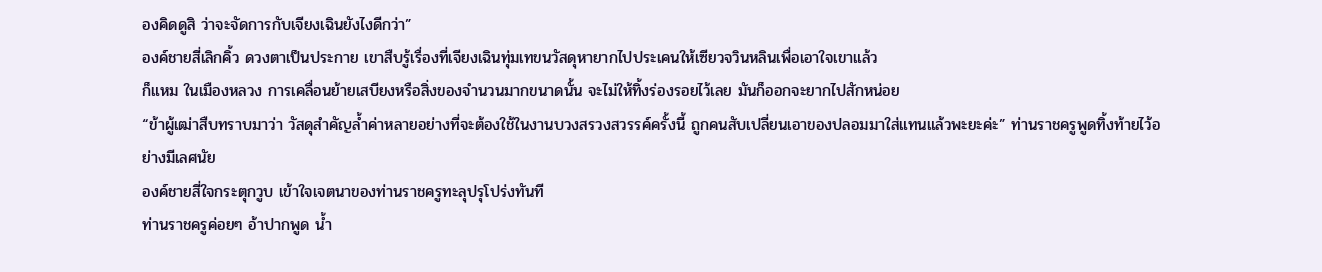องคิดดูสิ ว่าจะจัดการกับเจียงเฉินยังไงดีกว่า”
องค์ชายสี่เลิกคิ้ว ดวงตาเป็นประกาย เขาสืบรู้เรื่องที่เจียงเฉินทุ่มเทขนวัสดุหายากไปประเคนให้เซียวจวินหลินเพื่อเอาใจเขาแล้ว
ก็แหม ในเมืองหลวง การเคลื่อนย้ายเสบียงหรือสิ่งของจำนวนมากขนาดนั้น จะไม่ให้ทิ้งร่องรอยไว้เลย มันก็ออกจะยากไปสักหน่อย
“ข้าผู้เฒ่าสืบทราบมาว่า วัสดุสำคัญล้ำค่าหลายอย่างที่จะต้องใช้ในงานบวงสรวงสวรรค์ครั้งนี้ ถูกคนสับเปลี่ยนเอาของปลอมมาใส่แทนแล้วพะยะค่ะ” ท่านราชครูพูดทิ้งท้ายไว้อย่างมีเลศนัย
องค์ชายสี่ใจกระตุกวูบ เข้าใจเจตนาของท่านราชครูทะลุปรุโปร่งทันที
ท่านราชครูค่อยๆ อ้าปากพูด น้ำ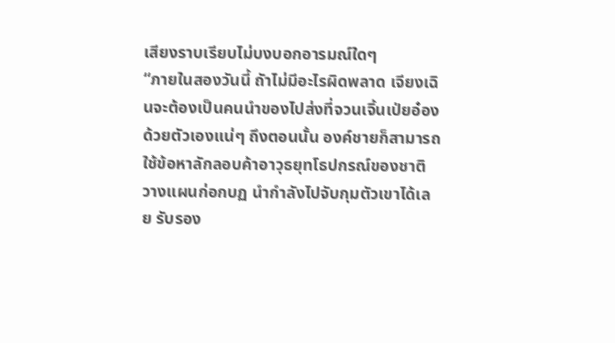เสียงราบเรียบไม่บงบอกอารมณ์ใดๆ
“ภายในสองวันนี้ ถัาไม่มีอะไรผิดพลาด เจียงเฉินจะต้องเป็นคนนำของไปส่งที่จวนเจิ้นเป่ยอ๋องด้วยตัวเองแน่ๆ ถึงตอนนั้น องค์ชายก็สามารถใช้ข้อหาลักลอบค้าอาวุธยุทโธปกรณ์ของชาติ วางแผนก่อกบฏ นำกำลังไปจับกุมตัวเขาได้เลย รับรอง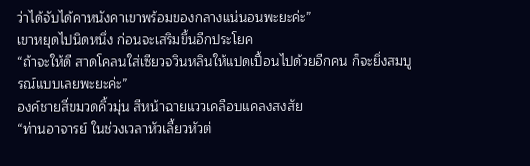ว่าได้จับได้คาหนังคาเขาพร้อมของกลางแน่นอนพะยะค่ะ”
เขาหยุดไปนิดหนึ่ง ก่อนจะเสริมขึ้นอีกประโยค
“ถ้าจะให้ดี สาดโคลนใส่เซียวจวินหลินให้แปดเปื้อนไปด้วยอีกคน ก็จะยิ่งสมบูรณ์แบบเลยพะยะค่ะ”
องค์ชายสี่ขมวดคิ้วมุ่น สีหน้าฉายแววเคลือบแคลงสงสัย
“ท่านอาจารย์ ในช่วงเวลาหัวเลี้ยวหัวต่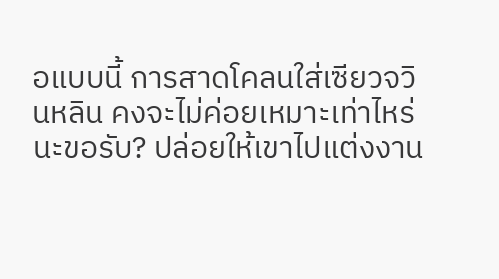อแบบนี้ การสาดโคลนใส่เซียวจวินหลิน คงจะไม่ค่อยเหมาะเท่าไหร่นะขอรับ? ปล่อยให้เขาไปแต่งงาน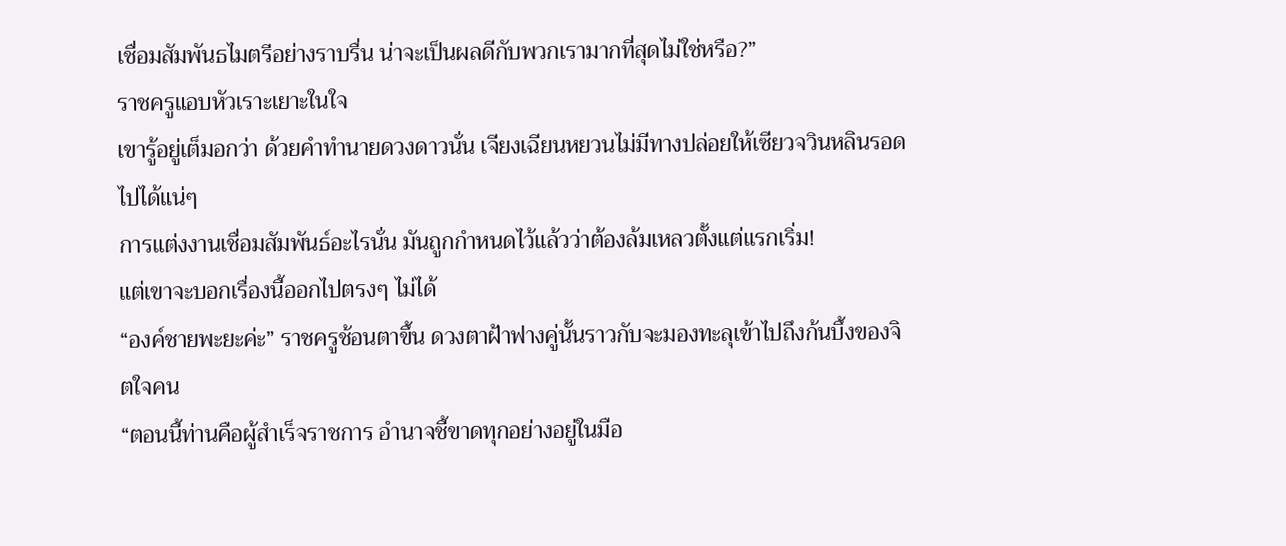เชื่อมสัมพันธไมตรีอย่างราบรื่น น่าจะเป็นผลดีกับพวกเรามากที่สุดไม่ใช่หรือ?”
ราชครูแอบหัวเราะเยาะในใจ
เขารู้อยู่เต็มอกว่า ด้วยคำทำนายดวงดาวนั่น เจียงเฉียนหยวนไม่มีทางปล่อยให้เซียวจวินหลินรอดไปได้แน่ๆ
การแต่งงานเชื่อมสัมพันธ์อะไรนั่น มันถูกกำหนดไว้แล้วว่าต้องล้มเหลวตั้งแต่แรกเริ่ม!
แต่เขาจะบอกเรื่องนี้ออกไปตรงๆ ไม่ได้
“องค์ชายพะยะค่ะ” ราชครูช้อนตาขึ้น ดวงตาฝ้าฟางคู่นั้นราวกับจะมองทะลุเข้าไปถึงก้นบึ้งของจิตใจคน
“ตอนนี้ท่านคือผู้สำเร็จราชการ อำนาจชี้ขาดทุกอย่างอยู่ในมือ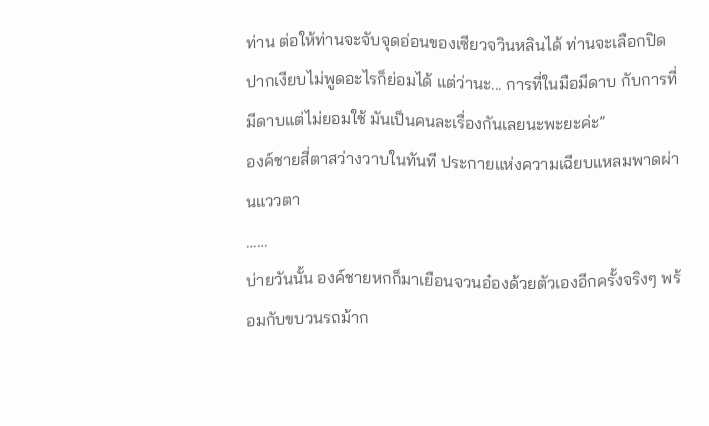ท่าน ต่อให้ท่านจะจับจุดอ่อนของเซียวจวินหลินได้ ท่านจะเลือกปิดปากเงียบไม่พูดอะไรก็ย่อมได้ แต่ว่านะ... การที่ในมือมีดาบ กับการที่มีดาบแต่ไม่ยอมใช้ มันเป็นคนละเรื่องกันเลยนะพะยะค่ะ”
องค์ชายสี่ตาสว่างวาบในทันที ประกายแห่งความเฉียบแหลมพาดผ่านแววตา
……
บ่ายวันนั้น องค์ชายหกก็มาเยือนจวนอ๋องด้วยตัวเองอีกครั้งจริงๆ พร้อมกับขบวนรถม้าก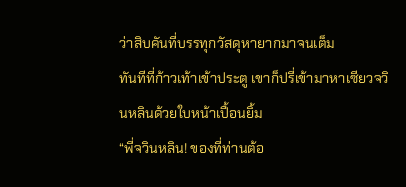ว่าสิบคันที่บรรทุกวัสดุหายากมาจนเต็ม
ทันทีที่ก้าวเท้าเข้าประตู เขาก็ปรี่เข้ามาหาเซียวจวินหลินด้วยใบหน้าเปื้อนยิ้ม
“พี่จวินหลิน! ของที่ท่านต้อ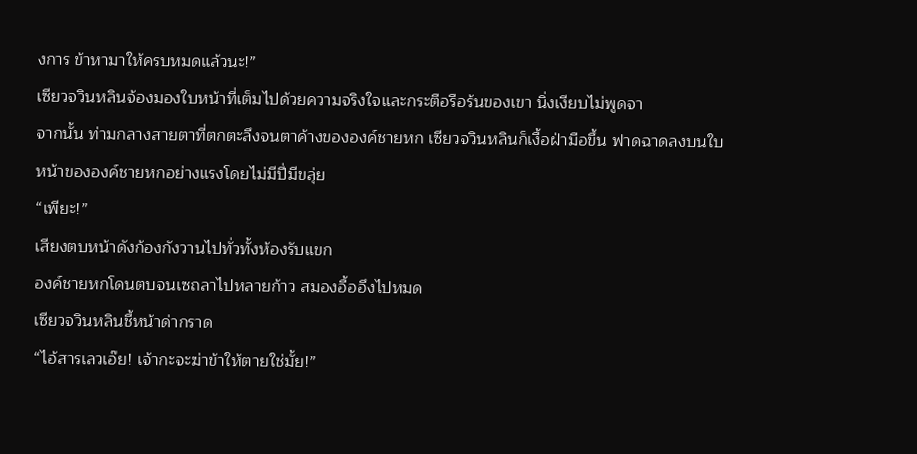งการ ข้าหามาให้ครบหมดแล้วนะ!”
เซียวจวินหลินจ้องมองใบหน้าที่เต็มไปด้วยความจริงใจและกระตือรือร้นของเขา นิ่งเงียบไม่พูดจา
จากนั้น ท่ามกลางสายตาที่ตกตะลึงจนตาค้างขององค์ชายหก เซียวจวินหลินก็เงื้อฝ่ามือขึ้น ฟาดฉาดลงบนใบหน้าขององค์ชายหกอย่างแรงโดยไม่มีปี่มีขลุ่ย
“เพียะ!”
เสียงตบหน้าดังก้องกังวานไปทั่วทั้งห้องรับแขก
องค์ชายหกโดนตบจนเซถลาไปหลายก้าว สมองอื้ออึงไปหมด
เซียวจวินหลินชี้หน้าด่ากราด
“ไอ้สารเลวเอ๊ย! เจ้ากะจะฆ่าข้าให้ตายใช่มั้ย!”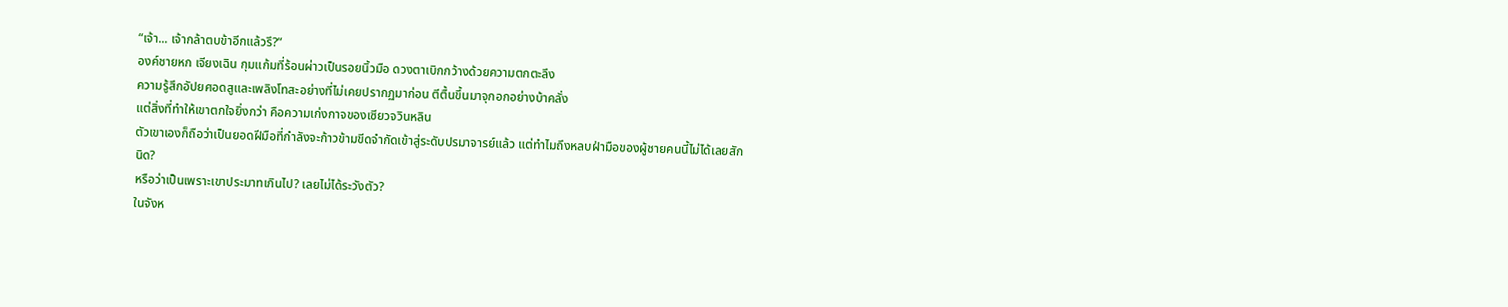“เจ้า... เจ้ากล้าตบข้าอีกแล้วรึ?”
องค์ชายหก เจียงเฉิน กุมแก้มที่ร้อนผ่าวเป็นรอยนิ้วมือ ดวงตาเบิกกว้างด้วยความตกตะลึง
ความรู้สึกอัปยศอดสูและเพลิงโทสะอย่างที่ไม่เคยปรากฏมาก่อน ตีตื้นขึ้นมาจุกอกอย่างบ้าคลั่ง
แต่สิ่งที่ทำให้เขาตกใจยิ่งกว่า คือความเก่งกาจของเซียวจวินหลิน
ตัวเขาเองก็ถือว่าเป็นยอดฝีมือที่กำลังจะก้าวข้ามขีดจำกัดเข้าสู่ระดับปรมาจารย์แล้ว แต่ทำไมถึงหลบฝ่ามือของผู้ชายคนนี้ไม่ได้เลยสักนิด?
หรือว่าเป็นเพราะเขาประมาทเกินไป? เลยไม่ได้ระวังตัว?
ในจังห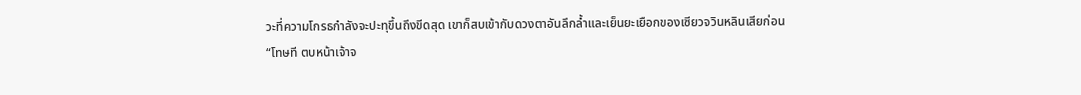วะที่ความโกรธกำลังจะปะทุขึ้นถึงขีดสุด เขาก็สบเข้ากับดวงตาอันลึกล้ำและเย็นยะเยือกของเซียวจวินหลินเสียก่อน
“โทษที ตบหน้าเจ้าจ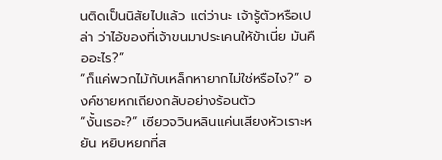นติดเป็นนิสัยไปแล้ว แต่ว่านะ เจ้ารู้ตัวหรือเปล่า ว่าไอ้ของที่เจ้าขนมาประเคนให้ข้าเนี่ย มันคืออะไร?”
“ก็แค่พวกไม้กับเหล็กหายากไม่ใช่หรือไง?” องค์ชายหกเถียงกลับอย่างร้อนตัว
“งั้นเรอะ?” เซียวจวินหลินแค่นเสียงหัวเราะหยัน หยิบหยกที่ส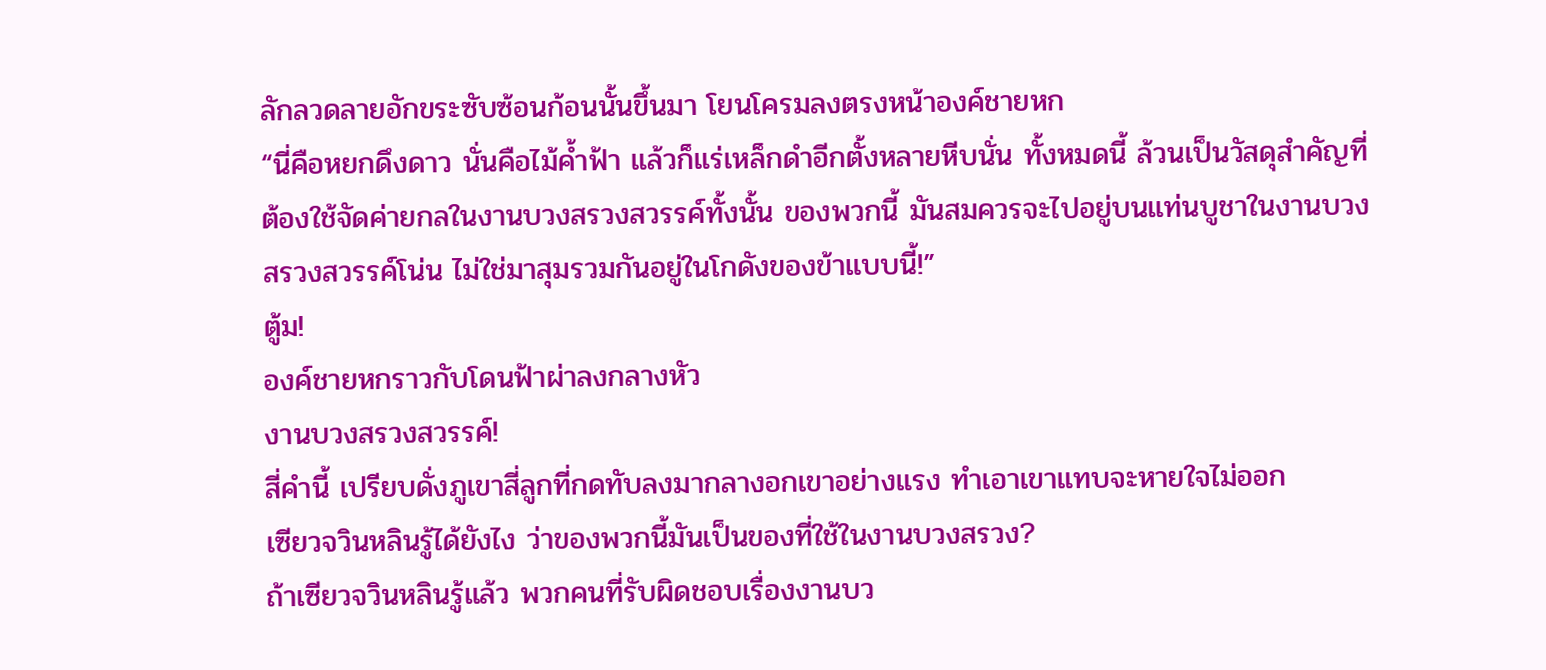ลักลวดลายอักขระซับซ้อนก้อนนั้นขึ้นมา โยนโครมลงตรงหน้าองค์ชายหก
“นี่คือหยกดึงดาว นั่นคือไม้ค้ำฟ้า แล้วก็แร่เหล็กดำอีกตั้งหลายหีบนั่น ทั้งหมดนี้ ล้วนเป็นวัสดุสำคัญที่ต้องใช้จัดค่ายกลในงานบวงสรวงสวรรค์ทั้งนั้น ของพวกนี้ มันสมควรจะไปอยู่บนแท่นบูชาในงานบวงสรวงสวรรค์โน่น ไม่ใช่มาสุมรวมกันอยู่ในโกดังของข้าแบบนี้!”
ตู้ม!
องค์ชายหกราวกับโดนฟ้าผ่าลงกลางหัว
งานบวงสรวงสวรรค์!
สี่คำนี้ เปรียบดั่งภูเขาสี่ลูกที่กดทับลงมากลางอกเขาอย่างแรง ทำเอาเขาแทบจะหายใจไม่ออก
เซียวจวินหลินรู้ได้ยังไง ว่าของพวกนี้มันเป็นของที่ใช้ในงานบวงสรวง?
ถ้าเซียวจวินหลินรู้แล้ว พวกคนที่รับผิดชอบเรื่องงานบว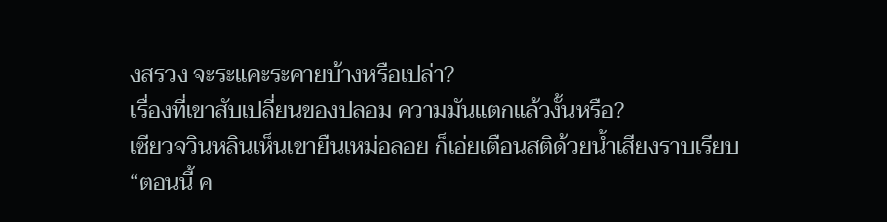งสรวง จะระแคะระคายบ้างหรือเปล่า?
เรื่องที่เขาสับเปลี่ยนของปลอม ความมันแตกแล้วงั้นหรือ?
เซียวจวินหลินเห็นเขายืนเหม่อลอย ก็เอ่ยเตือนสติด้วยน้ำเสียงราบเรียบ
“ตอนนี้ ค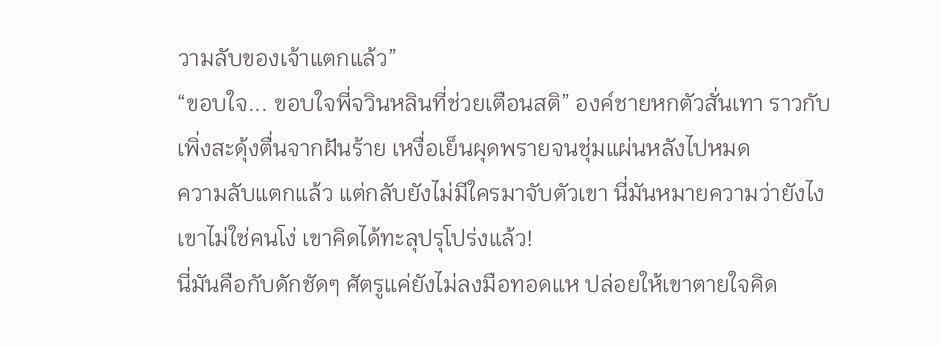วามลับของเจ้าแตกแล้ว”
“ขอบใจ... ขอบใจพี่จวินหลินที่ช่วยเตือนสติ” องค์ชายหกตัวสั่นเทา ราวกับเพิ่งสะดุ้งตื่นจากฝันร้าย เหงื่อเย็นผุดพรายจนชุ่มแผ่นหลังไปหมด
ความลับแตกแล้ว แต่กลับยังไม่มีใครมาจับตัวเขา นี่มันหมายความว่ายังไง เขาไม่ใช่คนโง่ เขาคิดได้ทะลุปรุโปร่งแล้ว!
นี่มันคือกับดักชัดๆ ศัตรูแค่ยังไม่ลงมือทอดแห ปล่อยให้เขาตายใจคิด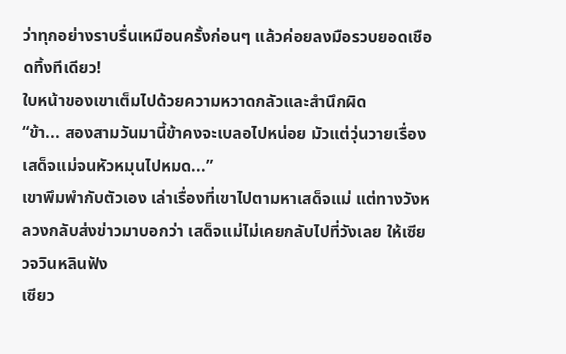ว่าทุกอย่างราบรื่นเหมือนครั้งก่อนๆ แล้วค่อยลงมือรวบยอดเชือดทิ้งทีเดียว!
ใบหน้าของเขาเต็มไปด้วยความหวาดกลัวและสำนึกผิด
“ข้า... สองสามวันมานี้ข้าคงจะเบลอไปหน่อย มัวแต่วุ่นวายเรื่องเสด็จแม่จนหัวหมุนไปหมด...”
เขาพึมพำกับตัวเอง เล่าเรื่องที่เขาไปตามหาเสด็จแม่ แต่ทางวังหลวงกลับส่งข่าวมาบอกว่า เสด็จแม่ไม่เคยกลับไปที่วังเลย ให้เซียวจวินหลินฟัง
เซียว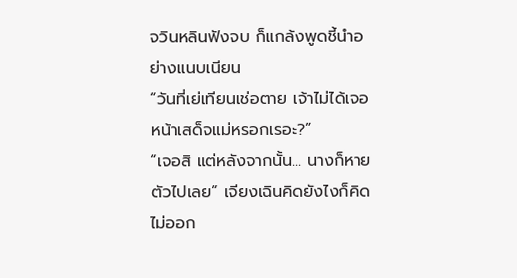จวินหลินฟังจบ ก็แกล้งพูดชี้นำอย่างแนบเนียน
“วันที่เย่เทียนเช่อตาย เจ้าไม่ได้เจอหน้าเสด็จแม่หรอกเรอะ?”
“เจอสิ แต่หลังจากนั้น... นางก็หายตัวไปเลย” เจียงเฉินคิดยังไงก็คิดไม่ออก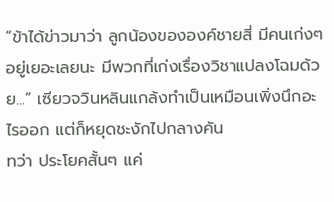“ข้าได้ข่าวมาว่า ลูกน้องขององค์ชายสี่ มีคนเก่งๆ อยู่เยอะเลยนะ มีพวกที่เก่งเรื่องวิชาแปลงโฉมด้วย...” เซียวจวินหลินแกล้งทำเป็นเหมือนเพิ่งนึกอะไรออก แต่ก็หยุดชะงักไปกลางคัน
ทว่า ประโยคสั้นๆ แค่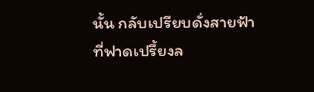นั้น กลับเปรียบดั่งสายฟ้าที่ฟาดเปรี้ยงล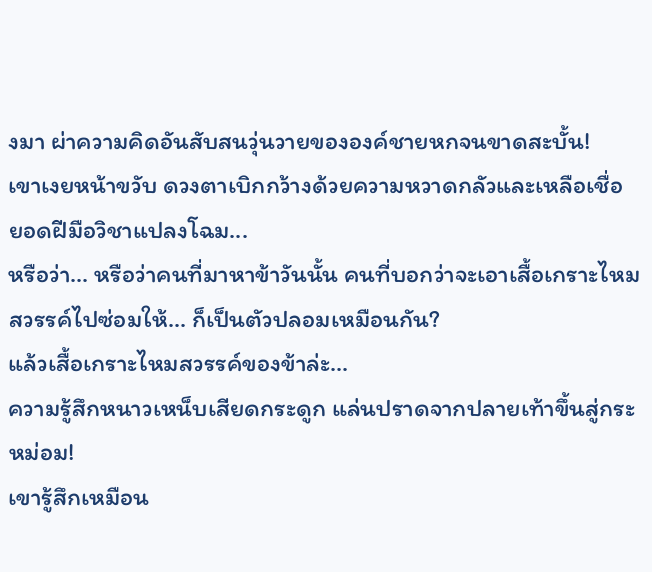งมา ผ่าความคิดอันสับสนวุ่นวายขององค์ชายหกจนขาดสะบั้น!
เขาเงยหน้าขวับ ดวงตาเบิกกว้างด้วยความหวาดกลัวและเหลือเชื่อ
ยอดฝีมือวิชาแปลงโฉม...
หรือว่า... หรือว่าคนที่มาหาข้าวันนั้น คนที่บอกว่าจะเอาเสื้อเกราะไหมสวรรค์ไปซ่อมให้... ก็เป็นตัวปลอมเหมือนกัน?
แล้วเสื้อเกราะไหมสวรรค์ของข้าล่ะ...
ความรู้สึกหนาวเหน็บเสียดกระดูก แล่นปราดจากปลายเท้าขึ้นสู่กระหม่อม!
เขารู้สึกเหมือน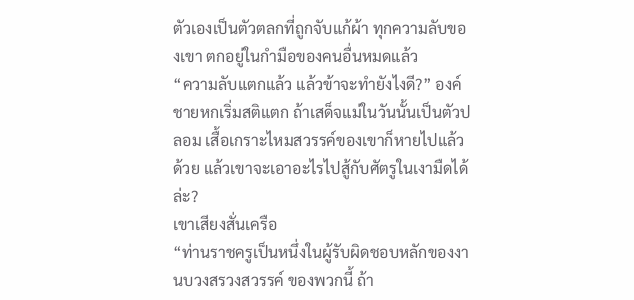ตัวเองเป็นตัวตลกที่ถูกจับแก้ผ้า ทุกความลับของเขา ตกอยู่ในกำมือของคนอื่นหมดแล้ว
“ความลับแตกแล้ว แล้วข้าจะทำยังไงดี?” องค์ชายหกเริ่มสติแตก ถ้าเสด็จแม่ในวันนั้นเป็นตัวปลอม เสื้อเกราะไหมสวรรค์ของเขาก็หายไปแล้วด้วย แล้วเขาจะเอาอะไรไปสู้กับศัตรูในเงามืดได้ล่ะ?
เขาเสียงสั่นเครือ
“ท่านราชครูเป็นหนึ่งในผู้รับผิดชอบหลักของงานบวงสรวงสวรรค์ ของพวกนี้ ถ้า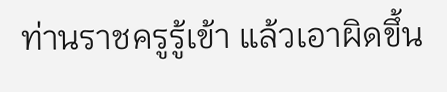ท่านราชครูรู้เข้า แล้วเอาผิดขึ้น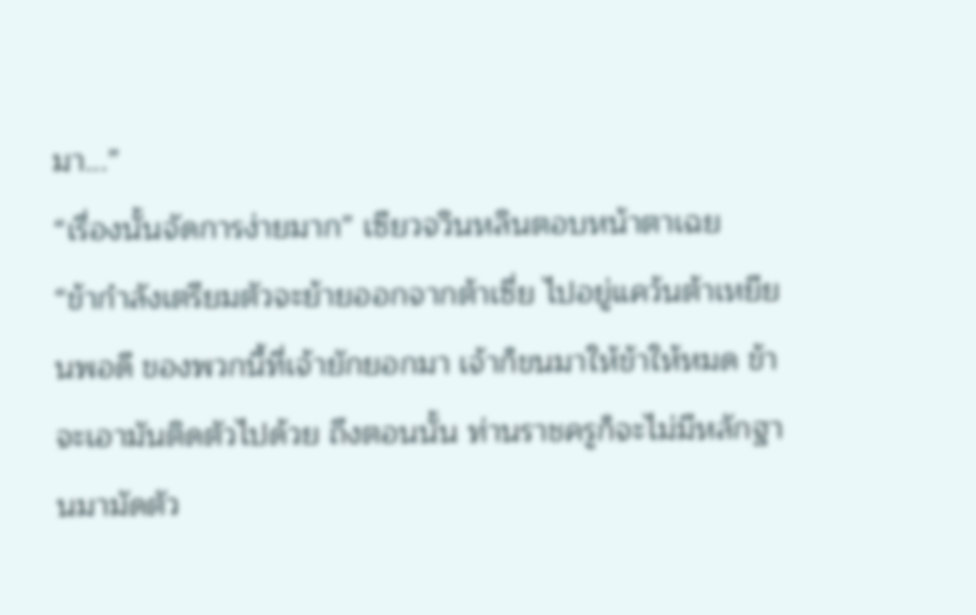มา...”
“เรื่องนั้นจัดการง่ายมาก” เซียวจวินหลินตอบหน้าตาเฉย
“ข้ากำลังเตรียมตัวจะย้ายออกจากต้าเซี่ย ไปอยู่แคว้นต้าเหยียนพอดี ของพวกนี้ที่เจ้ายักยอกมา เจ้าก็ขนมาให้ข้าให้หมด ข้าจะเอามันติดตัวไปด้วย ถึงตอนนั้น ท่านราชครูก็จะไม่มีหลักฐานมามัดตัว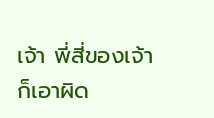เจ้า พี่สี่ของเจ้าก็เอาผิด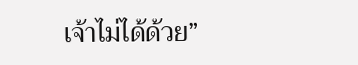เจ้าไม่ได้ด้วย”